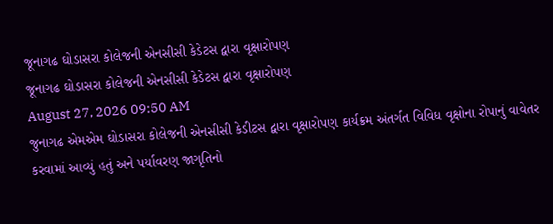જૂનાગઢ ઘોડાસરા કોલેજની એનસીસી કેડેટસ દ્વારા વૃક્ષારોપણ
જૂનાગઢ ઘોડાસરા કોલેજની એનસીસી કેડેટસ દ્વારા વૃક્ષારોપણ
August 27, 2026 09:50 AM
જુનાગઢ એમએમ ઘોડાસરા કોલેજની એનસીસી કેડીટસ દ્વારા વૃક્ષારોપણ કાર્યક્રમ અંતર્ગત વિવિધ વૃક્ષોના રોપાનું વાવેતર કરવામાં આવ્યું હતું અને પર્યાવરણ જાગૃતિનો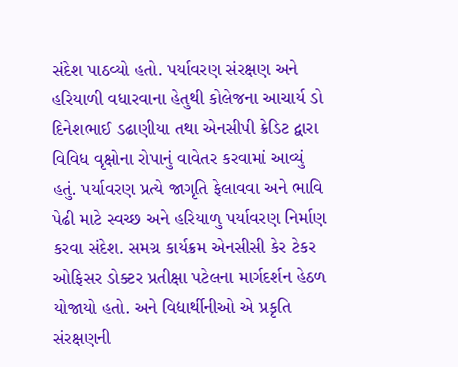સંદેશ પાઠવ્યો હતો. પર્યાવરણ સંરક્ષણ અને હરિયાળી વધારવાના હેતુથી કોલેજના આચાર્ય ડો દિનેશભાઈ ડઢાણીયા તથા એનસીપી ક્રેડિટ દ્વારા વિવિધ વૃક્ષોના રોપાનું વાવેતર કરવામાં આવ્યું હતું. પર્યાવરણ પ્રત્યે જાગૃતિ ફેલાવવા અને ભાવિ પેઢી માટે સ્વચ્છ અને હરિયાળુ પર્યાવરણ નિર્માણ કરવા સંદેશ. સમગ્ર કાર્યક્રમ એનસીસી કેર ટેકર ઓફિસર ડોક્ટર પ્રતીક્ષા પટેલના માર્ગદર્શન હેઠળ યોજાયો હતો. અને વિદ્યાર્થીનીઓ એ પ્રકૃતિ સંરક્ષણની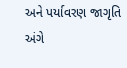અને પર્યાવરણ જાગૃતિ અંગે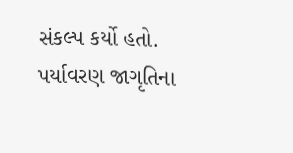સંકલ્પ કર્યો હતો. પર્યાવરણ જાગૃતિના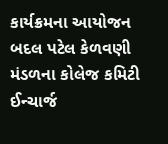કાર્યક્રમના આયોજન બદલ પટેલ કેળવણી મંડળના કોલેજ કમિટી ઈન્ચાર્જ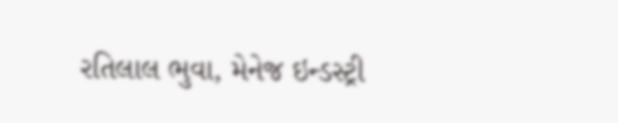રતિલાલ ભુવા, મેનેજ ઇન્ડસ્ટ્રી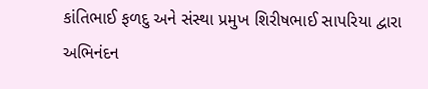કાંતિભાઈ ફળદુ અને સંસ્થા પ્રમુખ શિરીષભાઈ સાપરિયા દ્વારા અભિનંદન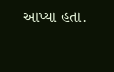આપ્યા હતા.